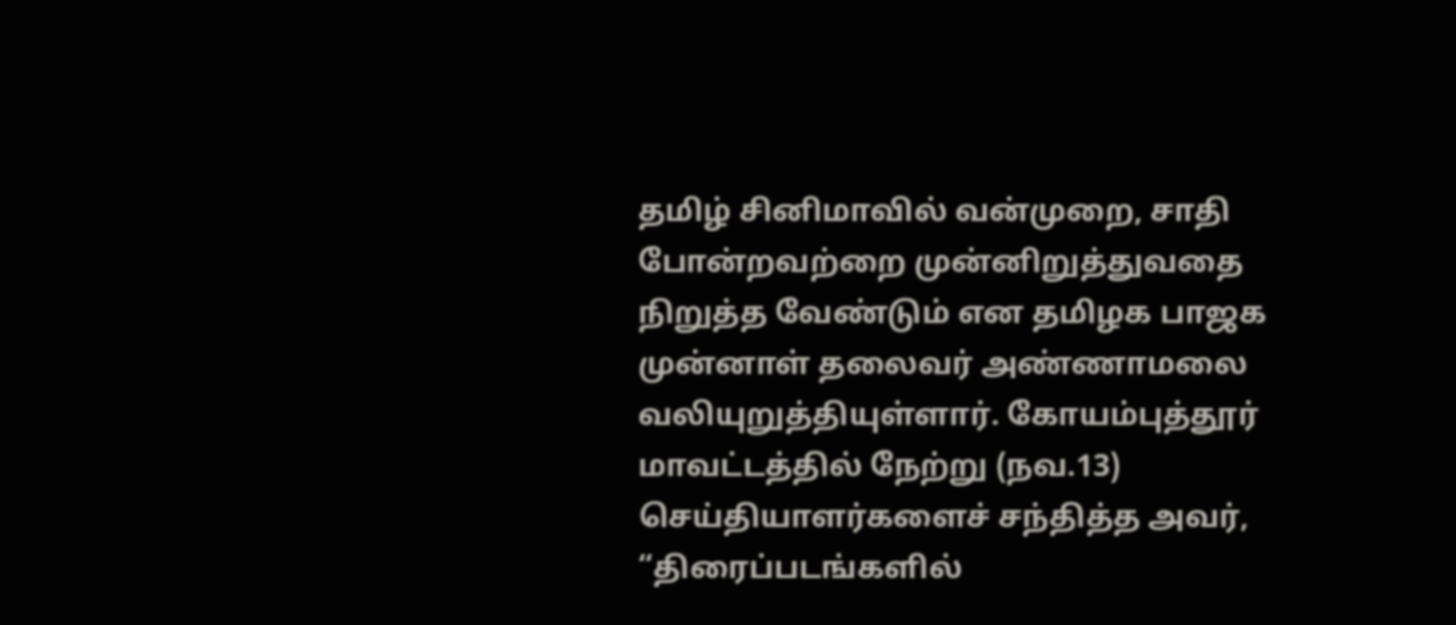தமிழ் சினிமாவில் வன்முறை, சாதி போன்றவற்றை முன்னிறுத்துவதை நிறுத்த வேண்டும் என தமிழக பாஜக முன்னாள் தலைவர் அண்ணாமலை வலியுறுத்தியுள்ளார். கோயம்புத்தூர் மாவட்டத்தில் நேற்று (நவ.13) செய்தியாளர்களைச் சந்தித்த அவர், “திரைப்படங்களில்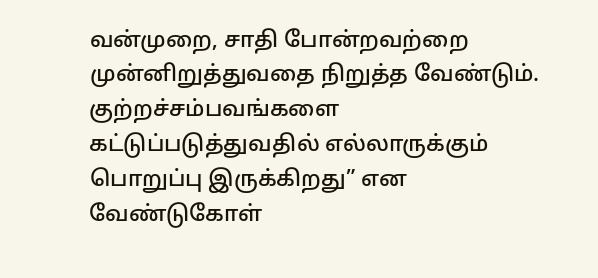வன்முறை, சாதி போன்றவற்றை முன்னிறுத்துவதை நிறுத்த வேண்டும். குற்றச்சம்பவங்களை கட்டுப்படுத்துவதில் எல்லாருக்கும் பொறுப்பு இருக்கிறது” என வேண்டுகோள்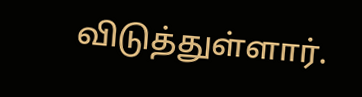விடுத்துள்ளார்.